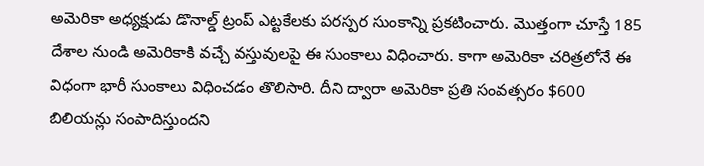అమెరికా అధ్యక్షుడు డొనాల్డ్ ట్రంప్ ఎట్టకేలకు పరస్పర సుంకాన్ని ప్రకటించారు. మొత్తంగా చూస్తే 185 దేశాల నుండి అమెరికాకి వచ్చే వస్తువులపై ఈ సుంకాలు విధించారు. కాగా అమెరికా చరిత్రలోనే ఈ విధంగా భారీ సుంకాలు విధించడం తొలిసారి. దీని ద్వారా అమెరికా ప్రతి సంవత్సరం $600 బిలియన్లు సంపాదిస్తుందని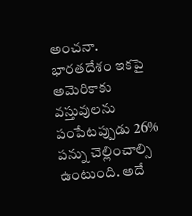అంచనా. భారతదేశం ఇకపై అమెరికాకు వస్తువులను పంపేటప్పుడు 26% పన్ను చెల్లించాల్సి ఉంటుంది. అదే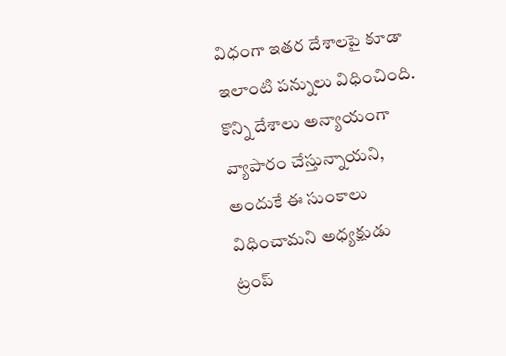విధంగా ఇతర దేశాలపై కూడా ఇలాంటి పన్నులు విధించింది. కొన్ని దేశాలు అన్యాయంగా వ్యాపారం చేస్తున్నాయని, అందుకే ఈ సుంకాలు విధించామని అధ్యక్షుడు ట్రంప్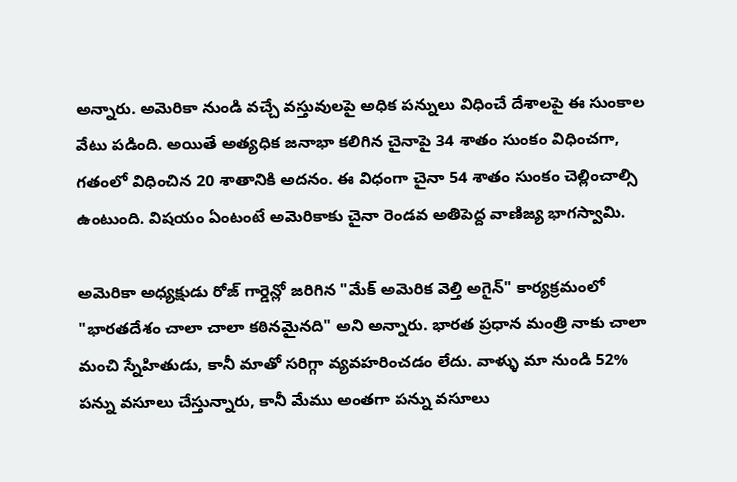అన్నారు. అమెరికా నుండి వచ్చే వస్తువులపై అధిక పన్నులు విధించే దేశాలపై ఈ సుంకాల వేటు పడింది. అయితే అత్యధిక జనాభా కలిగిన చైనాపై 34 శాతం సుంకం విధించగా, గతంలో విధించిన 20 శాతానికి అదనం. ఈ విధంగా చైనా 54 శాతం సుంకం చెల్లించాల్సి ఉంటుంది. విషయం ఏంటంటే అమెరికాకు చైనా రెండవ అతిపెద్ద వాణిజ్య భాగస్వామి.

అమెరికా అధ్యక్షుడు రోజ్ గార్డెన్లో జరిగిన "మేక్ అమెరిక వెల్తి అగైన్" కార్యక్రమంలో "భారతదేశం చాలా చాలా కఠినమైనది" అని అన్నారు. భారత ప్రధాన మంత్రి నాకు చాలా మంచి స్నేహితుడు, కానీ మాతో సరిగ్గా వ్యవహరించడం లేదు. వాళ్ళు మా నుండి 52% పన్ను వసూలు చేస్తున్నారు, కానీ మేము అంతగా పన్ను వసూలు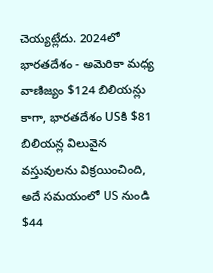చెయ్యట్లేదు. 2024లో భారతదేశం - అమెరికా మధ్య వాణిజ్యం $124 బిలియన్లు కాగా, భారతదేశం USకి $81 బిలియన్ల విలువైన వస్తువులను విక్రయించింది, అదే సమయంలో US నుండి $44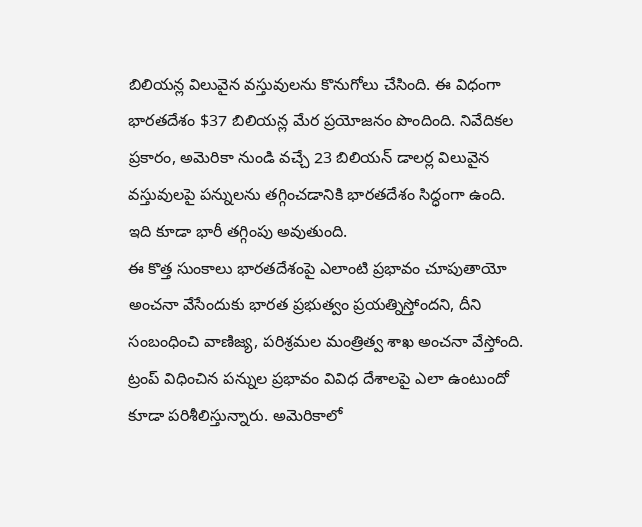బిలియన్ల విలువైన వస్తువులను కొనుగోలు చేసింది. ఈ విధంగా భారతదేశం $37 బిలియన్ల మేర ప్రయోజనం పొందింది. నివేదికల ప్రకారం, అమెరికా నుండి వచ్చే 23 బిలియన్ డాలర్ల విలువైన వస్తువులపై పన్నులను తగ్గించడానికి భారతదేశం సిద్ధంగా ఉంది. ఇది కూడా భారీ తగ్గింపు అవుతుంది.
ఈ కొత్త సుంకాలు భారతదేశంపై ఎలాంటి ప్రభావం చూపుతాయో అంచనా వేసేందుకు భారత ప్రభుత్వం ప్రయత్నిస్తోందని, దీని సంబంధించి వాణిజ్య, పరిశ్రమల మంత్రిత్వ శాఖ అంచనా వేస్తోంది. ట్రంప్ విధించిన పన్నుల ప్రభావం వివిధ దేశాలపై ఎలా ఉంటుందో కూడా పరిశీలిస్తున్నారు. అమెరికాలో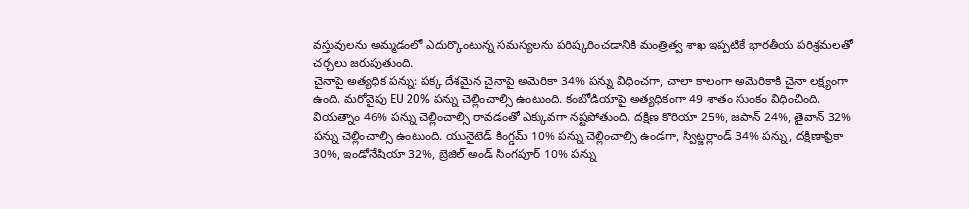వస్తువులను అమ్మడంలో ఎదుర్కొంటున్న సమస్యలను పరిష్కరించడానికి మంత్రిత్వ శాఖ ఇప్పటికే భారతీయ పరిశ్రమలతో చర్చలు జరుపుతుంది.
చైనాపై అత్యధిక పన్ను: పక్క దేశమైన చైనాపై అమెరికా 34% పన్ను విధించగా, చాలా కాలంగా అమెరికాకి చైనా లక్ష్యంగా ఉంది. మరోవైపు EU 20% పన్ను చెల్లించాల్సి ఉంటుంది. కంబోడియాపై అత్యధికంగా 49 శాతం సుంకం విధించింది. వియత్నాం 46% పన్ను చెల్లించాల్సి రావడంతో ఎక్కువగా నష్టపోతుంది. దక్షిణ కొరియా 25%, జపాన్ 24%, తైవాన్ 32% పన్ను చెల్లించాల్సి ఉంటుంది. యునైటెడ్ కింగ్డమ్ 10% పన్ను చెల్లించాల్సి ఉండగా, స్విట్జర్లాండ్ 34% పన్ను, దక్షిణాఫ్రికా 30%, ఇండోనేషియా 32%, బ్రెజిల్ అండ్ సింగపూర్ 10% పన్ను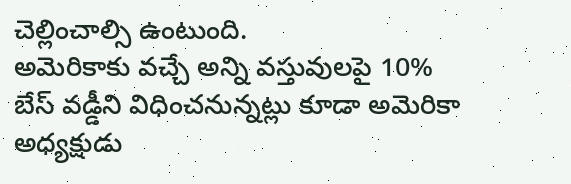చెల్లించాల్సి ఉంటుంది.
అమెరికాకు వచ్చే అన్ని వస్తువులపై 10% బేస్ వడ్డీని విధించనున్నట్లు కూడా అమెరికా అధ్యక్షుడు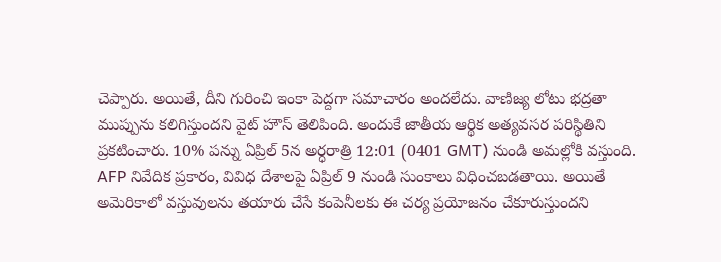చెప్పారు. అయితే, దీని గురించి ఇంకా పెద్దగా సమాచారం అందలేదు. వాణిజ్య లోటు భద్రతా ముప్పును కలిగిస్తుందని వైట్ హౌస్ తెలిపింది. అందుకే జాతీయ ఆర్థిక అత్యవసర పరిస్థితిని ప్రకటించారు. 10% పన్ను ఏప్రిల్ 5న అర్ధరాత్రి 12:01 (0401 GMT) నుండి అమల్లోకి వస్తుంది. AFP నివేదిక ప్రకారం, వివిధ దేశాలపై ఏప్రిల్ 9 నుండి సుంకాలు విధించబడతాయి. అయితే అమెరికాలో వస్తువులను తయారు చేసే కంపెనీలకు ఈ చర్య ప్రయోజనం చేకూరుస్తుందని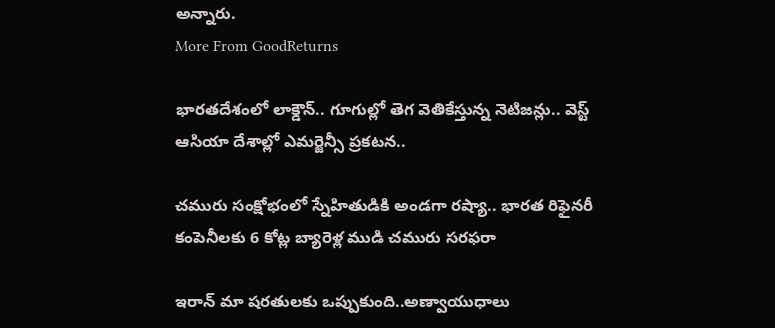అన్నారు.
More From GoodReturns

భారతదేశంలో లాక్డౌన్.. గూగుల్లో తెగ వెతికేస్తున్న నెటిజన్లు.. వెస్ట్ ఆసియా దేశాల్లో ఎమర్జెన్సీ ప్రకటన..

చమురు సంక్షోభంలో స్నేహితుడికి అండగా రష్యా.. భారత రిఫైనరీ కంపెనీలకు 6 కోట్ల బ్యారెళ్ల ముడి చమురు సరఫరా

ఇరాన్ మా షరతులకు ఒప్పుకుంది..అణ్వాయుధాలు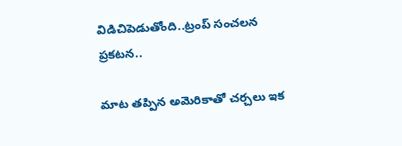విడిచిపెడుతోంది..ట్రంప్ సంచలన ప్రకటన..

మాట తప్పిన అమెరికాతో చర్చలు ఇక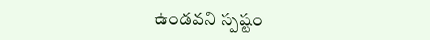ఉండవని స్పష్టం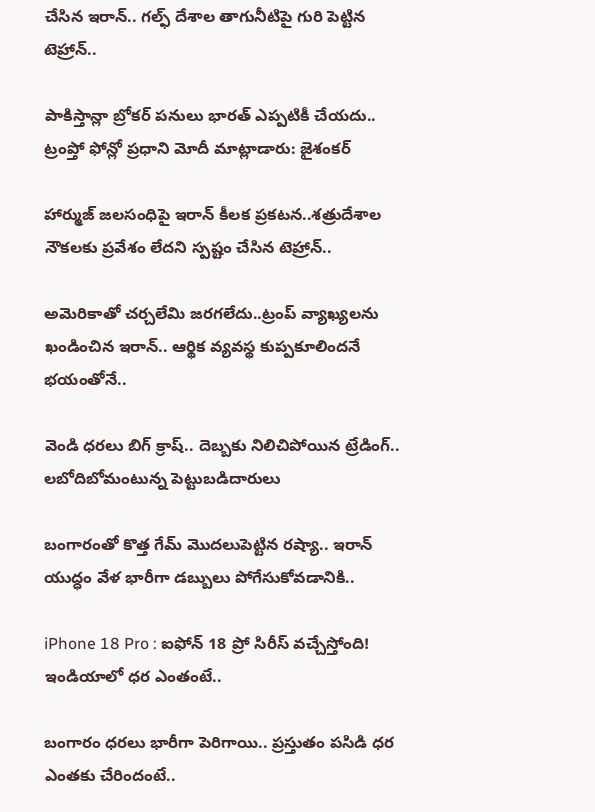చేసిన ఇరాన్.. గల్ఫ్ దేశాల తాగునీటిపై గురి పెట్టిన టెహ్రాన్..

పాకిస్తాన్లా బ్రోకర్ పనులు భారత్ ఎప్పటికీ చేయదు.. ట్రంప్తో ఫోన్లో ప్రధాని మోదీ మాట్లాడారు: జైశంకర్

హార్ముజ్ జలసంధిపై ఇరాన్ కీలక ప్రకటన..శత్రుదేశాల నౌకలకు ప్రవేశం లేదని స్పష్టం చేసిన టెహ్రాన్..

అమెరికాతో చర్చలేమి జరగలేదు..ట్రంప్ వ్యాఖ్యలను ఖండించిన ఇరాన్.. ఆర్థిక వ్యవస్థ కుప్పకూలిందనే భయంతోనే..

వెండి ధరలు బిగ్ క్రాష్.. దెబ్బకు నిలిచిపోయిన ట్రేడింగ్.. లబోదిబోమంటున్న పెట్టుబడిదారులు

బంగారంతో కొత్త గేమ్ మొదలుపెట్టిన రష్యా.. ఇరాన్ యుద్ధం వేళ భారీగా డబ్బులు పోగేసుకోవడానికి..

iPhone 18 Pro : ఐఫోన్ 18 ప్రో సిరీస్ వచ్చేస్తోంది! ఇండియాలో ధర ఎంతంటే..

బంగారం ధరలు భారీగా పెరిగాయి.. ప్రస్తుతం పసిడి ధర ఎంతకు చేరిందంటే..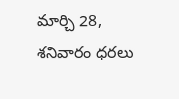మార్చి 28, శనివారం ధరలు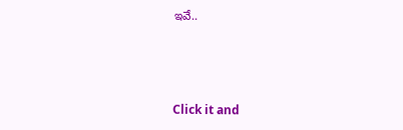ఇవే..



Click it and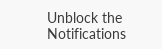Unblock the Notifications